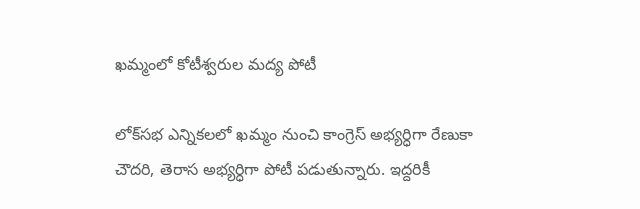ఖమ్మంలో కోటీశ్వరుల మద్య పోటీ

లోక్‌సభ ఎన్నికలలో ఖమ్మం నుంచి కాంగ్రెస్‌ అభ్యర్ధిగా రేణుకా చౌదరి, తెరాస అభ్యర్ధిగా పోటీ పడుతున్నారు. ఇద్దరికీ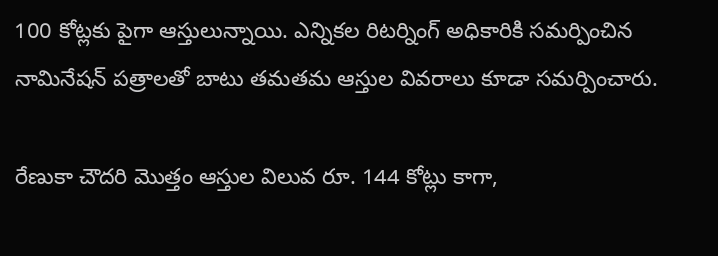100 కోట్లకు పైగా ఆస్తులున్నాయి. ఎన్నికల రిటర్నింగ్ అధికారికి సమర్పించిన నామినేషన్ పత్రాలతో బాటు తమతమ ఆస్తుల వివరాలు కూడా సమర్పించారు.

రేణుకా చౌదరి మొత్తం ఆస్తుల విలువ రూ. 144 కోట్లు కాగా,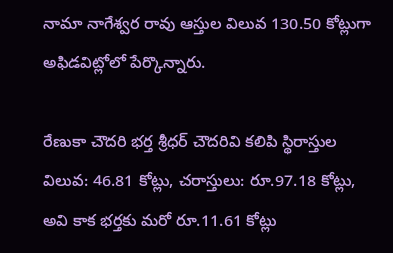నామా నాగేశ్వర రావు ఆస్తుల విలువ 130.50 కోట్లుగా అఫిడవిట్లోలో పేర్కొన్నారు.

రేణుకా చౌదరి భర్త శ్రీధర్ చౌదరివి కలిపి స్థిరాస్తుల విలువ: 46.81 కోట్లు, చరాస్తులు: రూ.97.18 కోట్లు, అవి కాక భర్తకు మరో రూ.11.61 కోట్లు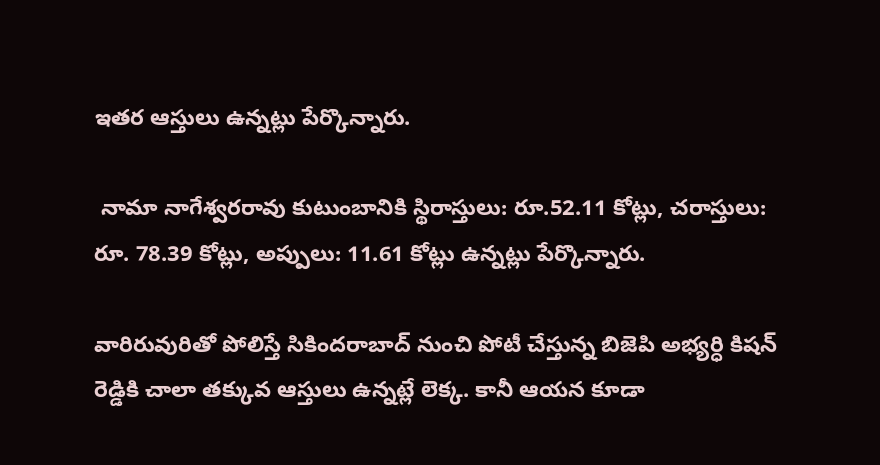ఇతర ఆస్తులు ఉన్నట్లు పేర్కొన్నారు.

 నామా నాగేశ్వరరావు కుటుంబానికి స్థిరాస్తులు: రూ.52.11 కోట్లు, చరాస్తులు: రూ. 78.39 కోట్లు, అప్పులు: 11.61 కోట్లు ఉన్నట్లు పేర్కొన్నారు.

వారిరువురితో పోలిస్తే సికిందరాబాద్‌ నుంచి పోటీ చేస్తున్న బిజెపి అభ్యర్ధి కిషన్ రెడ్డికి చాలా తక్కువ ఆస్తులు ఉన్నట్లే లెక్క. కానీ ఆయన కూడా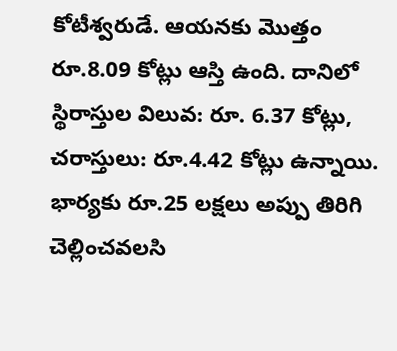కోటీశ్వరుడే. ఆయనకు మొత్తం రూ.8.09 కోట్లు ఆస్తి ఉంది. దానిలో  స్థిరాస్తుల విలువ: రూ. 6.37 కోట్లు, చరాస్తులు: రూ.4.42 కోట్లు ఉన్నాయి. భార్యకు రూ.25 లక్షలు అప్పు తిరిగి చెల్లించవలసి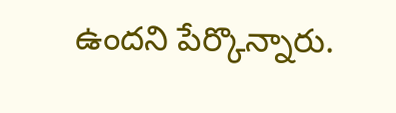ఉందని పేర్కొన్నారు.